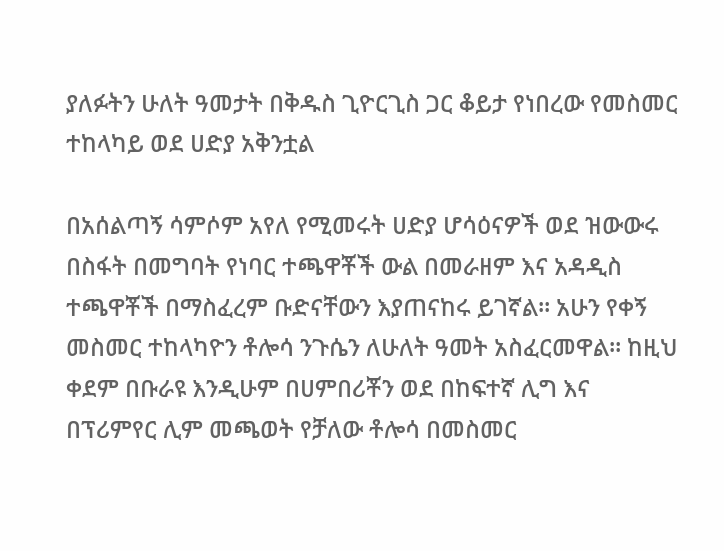ያለፉትን ሁለት ዓመታት በቅዱስ ጊዮርጊስ ጋር ቆይታ የነበረው የመስመር ተከላካይ ወደ ሀድያ አቅንቷል

በአሰልጣኝ ሳምሶም አየለ የሚመሩት ሀድያ ሆሳዕናዎች ወደ ዝውውሩ በስፋት በመግባት የነባር ተጫዋቾች ውል በመራዘም እና አዳዲስ ተጫዋቾች በማስፈረም ቡድናቸውን እያጠናከሩ ይገኛል። አሁን የቀኝ መስመር ተከላካዮን ቶሎሳ ንጉሴን ለሁለት ዓመት አስፈርመዋል። ከዚህ ቀደም በቡራዩ እንዲሁም በሀምበሪቾን ወደ በከፍተኛ ሊግ እና በፕሪምየር ሊም መጫወት የቻለው ቶሎሳ በመስመር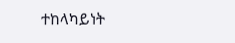ተከላካይነት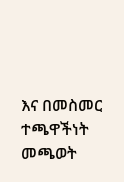እና በመስመር ተጫዋችነት መጫወት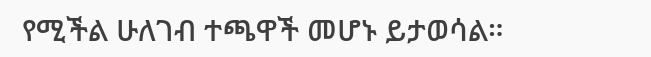የሚችል ሁለገብ ተጫዋች መሆኑ ይታወሳል።